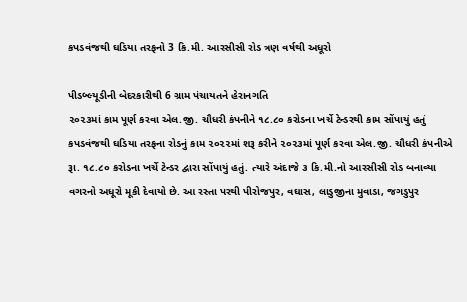કપડવંજથી ઘડિયા તરફનો 3 કિ.મી. આરસીસી રોડ ત્રણ વર્ષથી અધૂરો

પીડબ્લ્યૂડીની બેદરકારીથી 6 ગ્રામ પંચાયતને હેરાનગતિ
૨૦૨૩માં કામ પૂર્ણ કરવા એલ.જી. ચૌધરી કંપનીને ૧૮.૮૦ કરોડના ખર્ચે ટેન્ડરથી કામ સોંપાયું હતું
કપડવંજથી ઘડિયા તરફના રોડનું કામ ૨૦૨૨માં શરૂ કરીને ૨૦૨૩માં પૂર્ણ કરવા એલ.જી. ચૌધરી કંપનીએ રૂા. ૧૮.૮૦ કરોડના ખર્ચે ટેન્ડર દ્વારા સોંપાયું હતું. ત્યારે અંદાજે ૩ કિ.મી.નો આરસીસી રોડ બનાવ્યા વગરનો અધૂરો મૂકી દેવાયો છે. આ રસ્તા પરથી પીરોજપુર, વઘાસ, લાડુજીના મુવાડા, જગડુપુર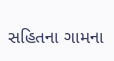સહિતના ગામના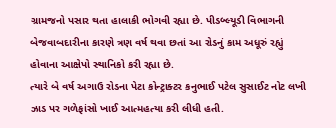ગ્રામજનો પસાર થતા હાલાકી ભોગવી રહ્યા છે. પીડબ્લ્યૂડી વિભાગની બેજવાબદારીના કારણે ત્રણ વર્ષ થવા છતાં આ રોડનું કામ અધૂરું રહ્યું હોવાના આક્ષેપો સ્થાનિકો કરી રહ્યા છે.
ત્યારે બે વર્ષ અગાઉ રોડના પેટા કોન્ટ્રાક્ટર કનુભાઈ પટેલ સુસાઈટ નોટ લખી ઝાડ પર ગળેફાંસો ખાઈ આત્મહત્યા કરી લીધી હતી.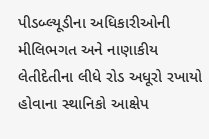પીડબ્લ્યૂડીના અધિકારીઓની મીલિભગત અને નાણાકીય લેતીદેતીના લીધે રોડ અધૂરો રખાયો હોવાના સ્થાનિકો આક્ષેપ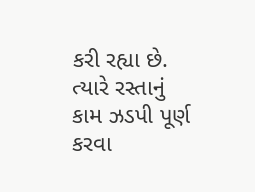કરી રહ્યા છે. ત્યારે રસ્તાનું કામ ઝડપી પૂર્ણ કરવા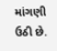માંગણી ઉઠી છે.